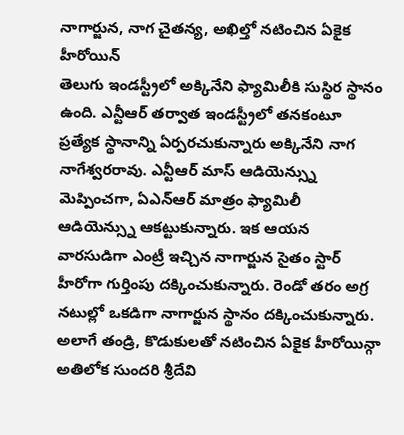నాగార్జున, నాగ చైతన్య, అఖిల్తో నటించిన ఏకైక హీరోయిన్
తెలుగు ఇండస్ట్రీలో అక్కినేని ఫ్యామిలీకి సుస్థిర స్థానం ఉంది. ఎన్టీఆర్ తర్వాత ఇండస్ట్రీలో తనకంటూ ప్రత్యేక స్థానాన్ని ఏర్పరచుకున్నారు అక్కినేని నాగ నాగేశ్వరరావు. ఎన్టీఆర్ మాస్ ఆడియెన్స్ను మెప్పించగా, ఏఎన్ఆర్ మాత్రం ఫ్యామిలీ ఆడియెన్స్ను ఆకట్టుకున్నారు. ఇక ఆయన వారసుడిగా ఎంట్రీ ఇచ్చిన నాగార్జున సైతం స్టార్ హీరోగా గుర్తింపు దక్కించుకున్నారు. రెండో తరం అగ్ర నటుల్లో ఒకడిగా నాగార్జున స్థానం దక్కించుకున్నారు.
అలాగే తండ్రి, కొడుకులతో నటించిన ఏకైక హీరోయిన్గా అతిలోక సుందరి శ్రీదేవి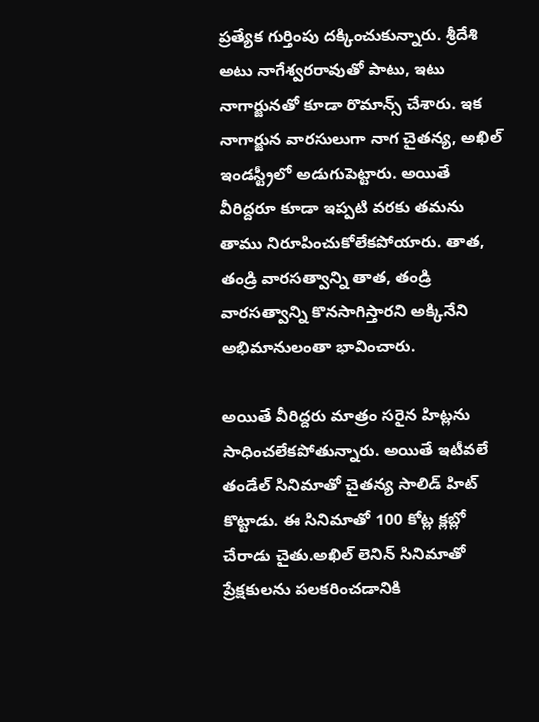ప్రత్యేక గుర్తింపు దక్కించుకున్నారు. శ్రీదేశి అటు నాగేశ్వరరావుతో పాటు, ఇటు నాగార్జునతో కూడా రొమాన్స్ చేశారు. ఇక నాగార్జున వారసులుగా నాగ చైతన్య, అఖిల్ ఇండస్ట్రీలో అడుగుపెట్టారు. అయితే వీరిద్దరూ కూడా ఇప్పటి వరకు తమను తాము నిరూపించుకోలేకపోయారు. తాత, తండ్రి వారసత్వాన్ని తాత, తండ్రి వారసత్వాన్ని కొనసాగిస్తారని అక్కినేని అభిమానులంతా భావించారు.

అయితే వీరిద్దరు మాత్రం సరైన హిట్లను సాధించలేకపోతున్నారు. అయితే ఇటీవలే తండేల్ సినిమాతో చైతన్య సాలిడ్ హిట్ కొట్టాడు. ఈ సినిమాతో 100 కోట్ల క్లబ్లో చేరాడు చైతు.అఖిల్ లెనిన్ సినిమాతో ప్రేక్షకులను పలకరించడానికి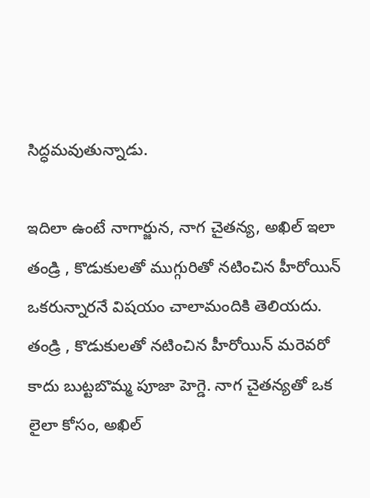సిద్ధమవుతున్నాడు.

ఇదిలా ఉంటే నాగార్జున, నాగ చైతన్య, అఖిల్ ఇలా తండ్రి , కొడుకులతో ముగ్గురితో నటించిన హీరోయిన్ ఒకరున్నారనే విషయం చాలామందికి తెలియదు. తండ్రి , కొడుకులతో నటించిన హీరోయిన్ మరెవరో కాదు బుట్టబొమ్మ పూజా హెగ్డె. నాగ చైతన్యతో ఒక లైలా కోసం, అఖిల్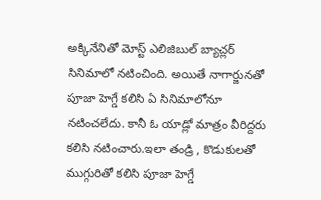అక్కినేనితో మోస్ట్ ఎలిజిబుల్ బ్యాచ్లర్ సినిమాలో నటించింది. అయితే నాగార్జునతో పూజా హెగ్డే కలిసి ఏ సినిమాలోనూ నటించలేదు. కానీ ఓ యాడ్లో మాత్రం వీరిద్దరు కలిసి నటించారు.ఇలా తండ్రి , కొడుకులతో ముగ్గురితో కలిసి పూజా హెగ్డే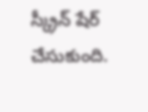స్క్రీన్ షేర్ చేసుకుంది.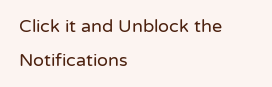Click it and Unblock the Notifications